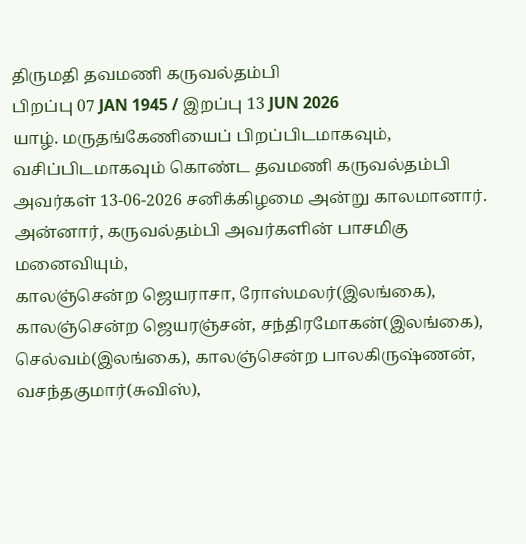திருமதி தவமணி கருவல்தம்பி
பிறப்பு 07 JAN 1945 / இறப்பு 13 JUN 2026
யாழ். மருதங்கேணியைப் பிறப்பிடமாகவும், வசிப்பிடமாகவும் கொண்ட தவமணி கருவல்தம்பி அவர்கள் 13-06-2026 சனிக்கிழமை அன்று காலமானார்.
அன்னார், கருவல்தம்பி அவர்களின் பாசமிகு மனைவியும்,
காலஞ்சென்ற ஜெயராசா, ரோஸ்மலர்(இலங்கை), காலஞ்சென்ற ஜெயரஞ்சன், சந்திரமோகன்(இலங்கை), செல்வம்(இலங்கை), காலஞ்சென்ற பாலகிருஷ்ணன், வசந்தகுமார்(சுவிஸ்),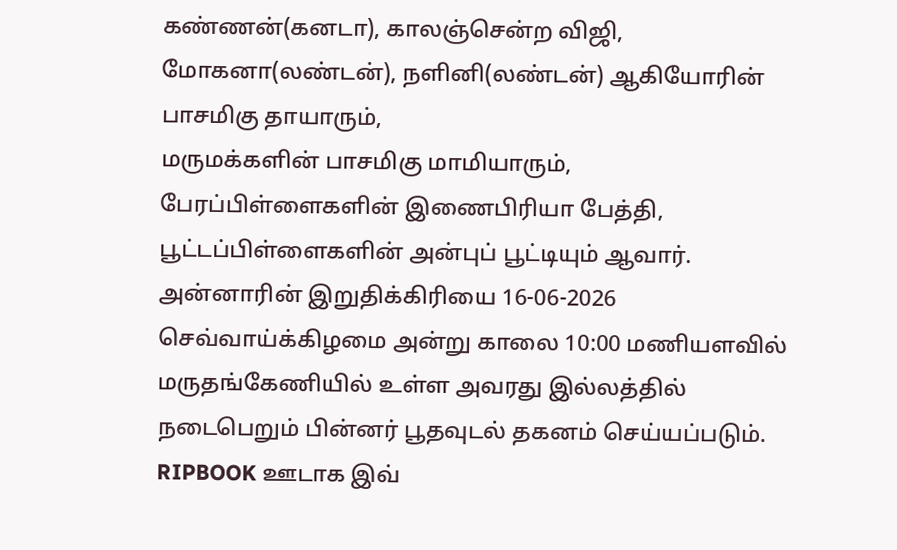கண்ணன்(கனடா), காலஞ்சென்ற விஜி, மோகனா(லண்டன்), நளினி(லண்டன்) ஆகியோரின் பாசமிகு தாயாரும்,
மருமக்களின் பாசமிகு மாமியாரும்,
பேரப்பிள்ளைகளின் இணைபிரியா பேத்தி,
பூட்டப்பிள்ளைகளின் அன்புப் பூட்டியும் ஆவார்.
அன்னாரின் இறுதிக்கிரியை 16-06-2026 செவ்வாய்க்கிழமை அன்று காலை 10:00 மணியளவில் மருதங்கேணியில் உள்ள அவரது இல்லத்தில் நடைபெறும் பின்னர் பூதவுடல் தகனம் செய்யப்படும்.
RIPBOOK ஊடாக இவ்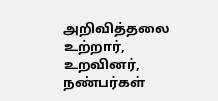அறிவித்தலை உற்றார், உறவினர், நண்பர்கள்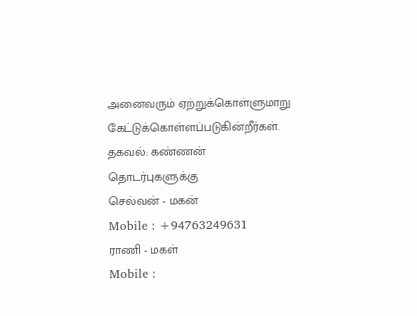அனைவரும் ஏற்றுக்கொள்ளுமாறு கேட்டுக்கொள்ளப்படுகின்றீர்கள்.
தகவல்: கண்ணன்
தொடர்புகளுக்கு
செல்வன் - மகன்
Mobile : +94763249631
ராணி - மகள்
Mobile :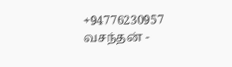+94776230957
வசந்தன் -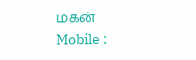மகன்
Mobile :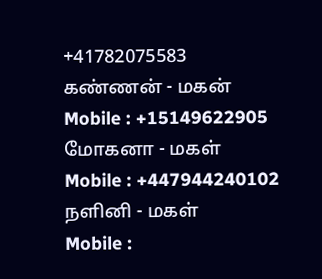+41782075583
கண்ணன் - மகன்
Mobile : +15149622905
மோகனா - மகள்
Mobile : +447944240102
நளினி - மகள்
Mobile :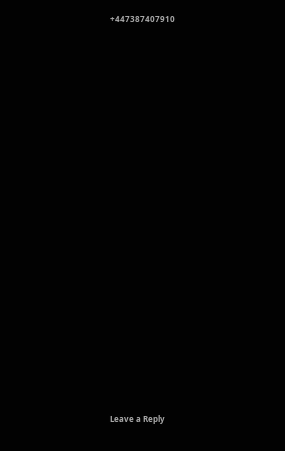+447387407910






















Leave a Reply